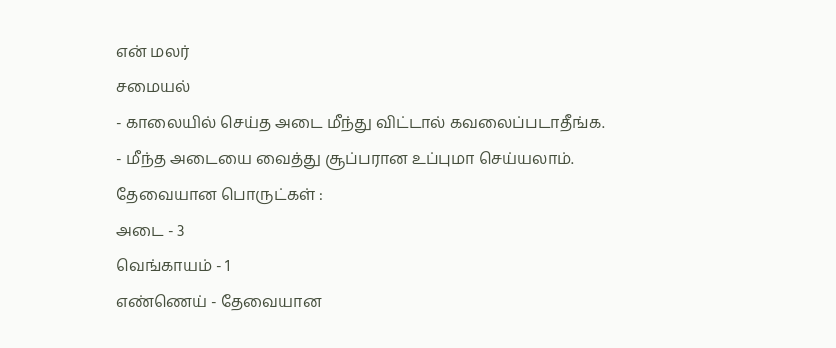என் மலர்
சமையல்
- காலையில் செய்த அடை மீந்து விட்டால் கவலைப்படாதீங்க.
- மீந்த அடையை வைத்து சூப்பரான உப்புமா செய்யலாம்.
தேவையான பொருட்கள் :
அடை - 3
வெங்காயம் - 1
எண்ணெய் - தேவையான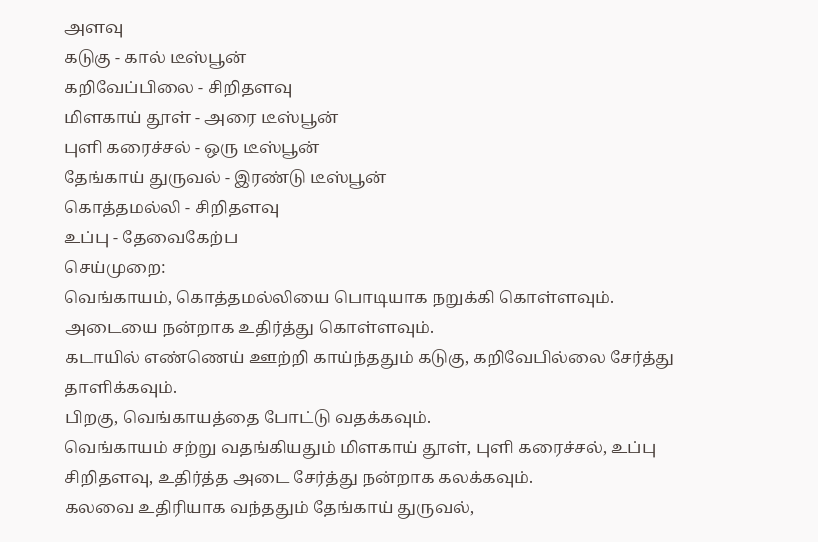அளவு
கடுகு - கால் டீஸ்பூன்
கறிவேப்பிலை - சிறிதளவு
மிளகாய் தூள் - அரை டீஸ்பூன்
புளி கரைச்சல் - ஒரு டீஸ்பூன்
தேங்காய் துருவல் - இரண்டு டீஸ்பூன்
கொத்தமல்லி - சிறிதளவு
உப்பு - தேவைகேற்ப
செய்முறை:
வெங்காயம், கொத்தமல்லியை பொடியாக நறுக்கி கொள்ளவும்.
அடையை நன்றாக உதிர்த்து கொள்ளவும்.
கடாயில் எண்ணெய் ஊற்றி காய்ந்ததும் கடுகு, கறிவேபில்லை சேர்த்து தாளிக்கவும்.
பிறகு, வெங்காயத்தை போட்டு வதக்கவும்.
வெங்காயம் சற்று வதங்கியதும் மிளகாய் தூள், புளி கரைச்சல், உப்பு சிறிதளவு, உதிர்த்த அடை சேர்த்து நன்றாக கலக்கவும்.
கலவை உதிரியாக வந்ததும் தேங்காய் துருவல்,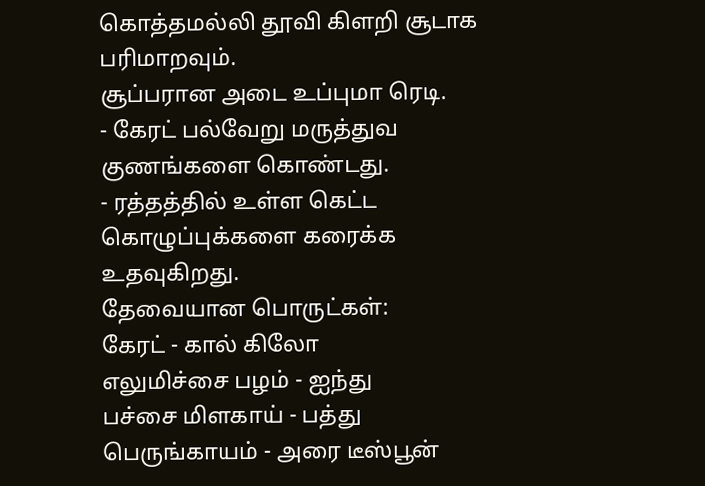கொத்தமல்லி தூவி கிளறி சூடாக பரிமாறவும்.
சூப்பரான அடை உப்புமா ரெடி.
- கேரட் பல்வேறு மருத்துவ குணங்களை கொண்டது.
- ரத்தத்தில் உள்ள கெட்ட கொழுப்புக்களை கரைக்க உதவுகிறது.
தேவையான பொருட்கள்:
கேரட் - கால் கிலோ
எலுமிச்சை பழம் - ஐந்து
பச்சை மிளகாய் - பத்து
பெருங்காயம் - அரை டீஸ்பூன்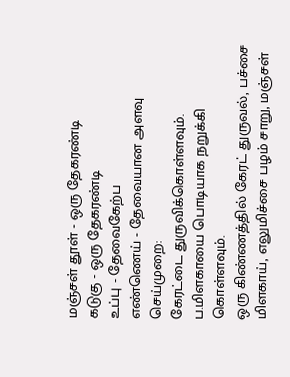மஞ்சள் தூள் - ஒரு தேகரண்டி
கடுகு - ஒரு தேகரண்டி
உப்பு - தேவைகேற்ப
எண்ணெய் - தேவையான அளவு
செய்முறை:
கேரட்டை துருவிக்கொள்ளவும்.
ப.மிளகாயை பொடியாக நறுக்கி கொள்ளவும்.
ஒரு கிண்ணத்தில் கேரட் துருவல், பச்சை மிளகாய், எலுமிச்சை பழம் சாறு, மஞ்சள்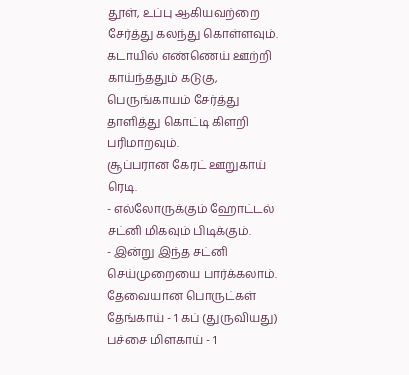தூள், உப்பு ஆகியவற்றை சேர்த்து கலந்து கொள்ளவும்.
கடாயில் எண்ணெய் ஊற்றி காய்ந்ததும் கடுகு, பெருங்காயம் சேர்த்து தாளித்து கொட்டி கிளறி பரிமாறவும்.
சூப்பரான கேரட் ஊறுகாய் ரெடி.
- எல்லோருக்கும் ஹோட்டல் சட்னி மிகவும் பிடிக்கும்.
- இன்று இந்த சட்னி செய்முறையை பார்க்கலாம்.
தேவையான பொருட்கள்
தேங்காய் - 1 கப் (துருவியது)
பச்சை மிளகாய் - 1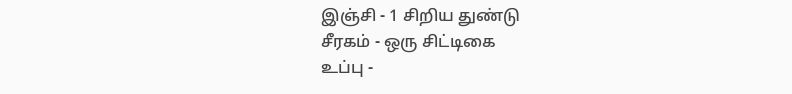இஞ்சி - 1 சிறிய துண்டு
சீரகம் - ஒரு சிட்டிகை
உப்பு -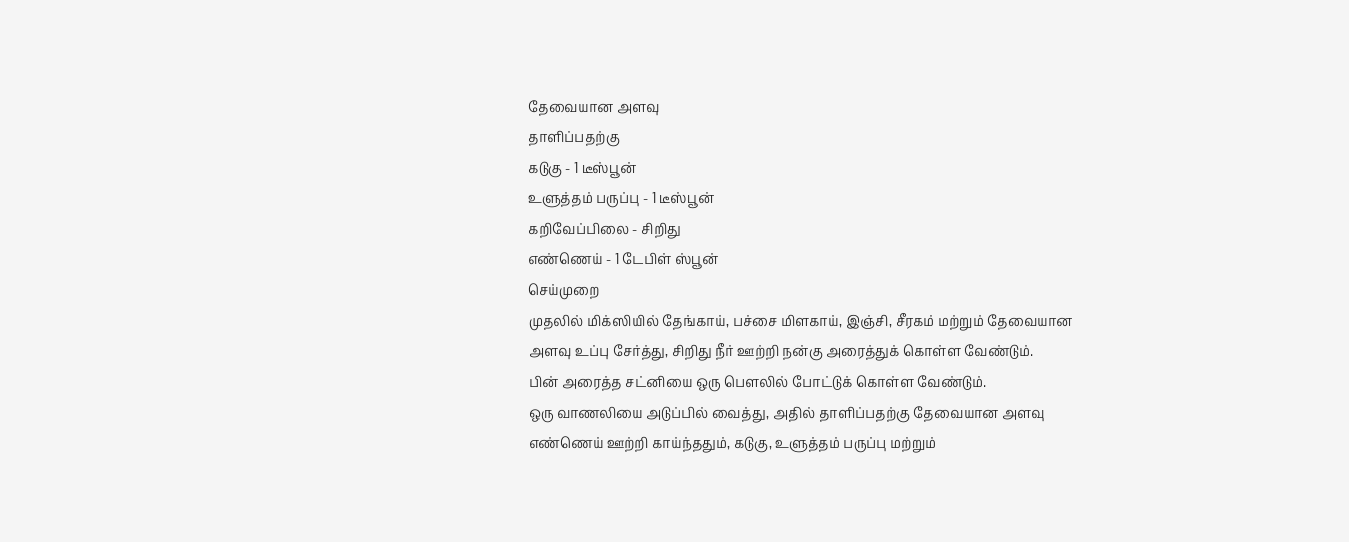தேவையான அளவு
தாளிப்பதற்கு
கடுகு - 1 டீஸ்பூன்
உளுத்தம் பருப்பு - 1 டீஸ்பூன்
கறிவேப்பிலை - சிறிது
எண்ணெய் - 1 டேபிள் ஸ்பூன்
செய்முறை
முதலில் மிக்ஸியில் தேங்காய், பச்சை மிளகாய், இஞ்சி, சீரகம் மற்றும் தேவையான அளவு உப்பு சேர்த்து, சிறிது நீர் ஊற்றி நன்கு அரைத்துக் கொள்ள வேண்டும்.
பின் அரைத்த சட்னியை ஒரு பௌலில் போட்டுக் கொள்ள வேண்டும்.
ஒரு வாணலியை அடுப்பில் வைத்து, அதில் தாளிப்பதற்கு தேவையான அளவு எண்ணெய் ஊற்றி காய்ந்ததும், கடுகு, உளுத்தம் பருப்பு மற்றும்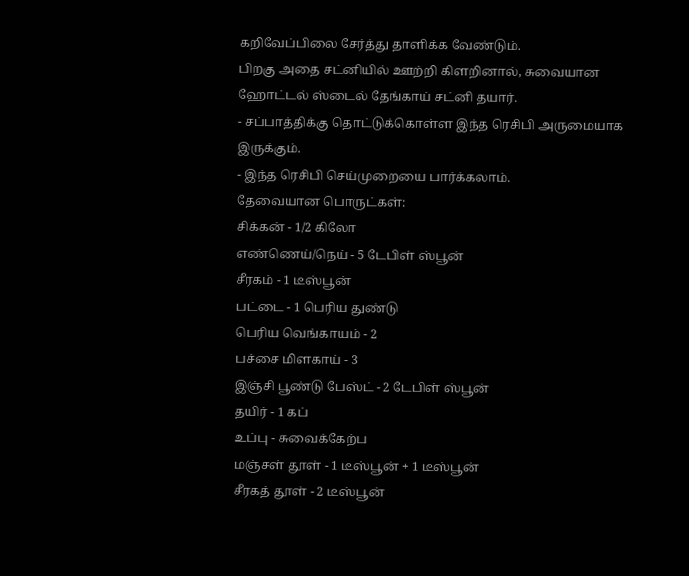கறிவேப்பிலை சேர்த்து தாளிக்க வேண்டும்.
பிறகு அதை சட்னியில் ஊற்றி கிளறினால், சுவையான ஹோட்டல் ஸ்டைல் தேங்காய் சட்னி தயார்.
- சப்பாத்திக்கு தொட்டுக்கொள்ள இந்த ரெசிபி அருமையாக இருக்கும்.
- இந்த ரெசிபி செய்முறையை பார்க்கலாம்.
தேவையான பொருட்கள்:
சிக்கன் - 1/2 கிலோ
எண்ணெய்/நெய் - 5 டேபிள் ஸ்பூன்
சீரகம் - 1 டீஸ்பூன்
பட்டை - 1 பெரிய துண்டு
பெரிய வெங்காயம் - 2
பச்சை மிளகாய் - 3
இஞ்சி பூண்டு பேஸ்ட் - 2 டேபிள் ஸ்பூன்
தயிர் - 1 கப்
உப்பு - சுவைக்கேற்ப
மஞ்சள் தூள் - 1 டீஸ்பூன் + 1 டீஸ்பூன்
சீரகத் தூள் - 2 டீஸ்பூன்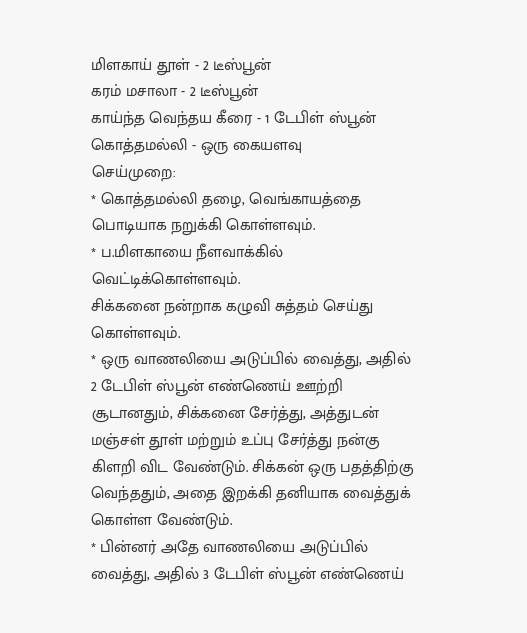மிளகாய் தூள் - 2 டீஸ்பூன்
கரம் மசாலா - 2 டீஸ்பூன்
காய்ந்த வெந்தய கீரை - 1 டேபிள் ஸ்பூன்
கொத்தமல்லி - ஒரு கையளவு
செய்முறை:
* கொத்தமல்லி தழை, வெங்காயத்தை பொடியாக நறுக்கி கொள்ளவும்.
* ப.மிளகாயை நீளவாக்கில் வெட்டிக்கொள்ளவும்.
சிக்கனை நன்றாக கழுவி சுத்தம் செய்து கொள்ளவும்.
* ஒரு வாணலியை அடுப்பில் வைத்து, அதில் 2 டேபிள் ஸ்பூன் எண்ணெய் ஊற்றி சூடானதும், சிக்கனை சேர்த்து, அத்துடன் மஞ்சள் தூள் மற்றும் உப்பு சேர்த்து நன்கு கிளறி விட வேண்டும். சிக்கன் ஒரு பதத்திற்கு வெந்ததும், அதை இறக்கி தனியாக வைத்துக் கொள்ள வேண்டும்.
* பின்னர் அதே வாணலியை அடுப்பில் வைத்து, அதில் 3 டேபிள் ஸ்பூன் எண்ணெய்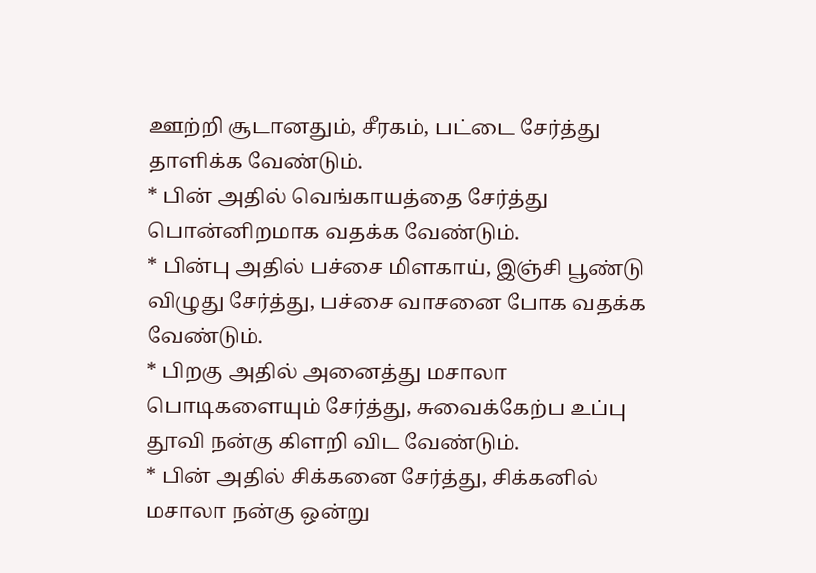ஊற்றி சூடானதும், சீரகம், பட்டை சேர்த்து தாளிக்க வேண்டும்.
* பின் அதில் வெங்காயத்தை சேர்த்து பொன்னிறமாக வதக்க வேண்டும்.
* பின்பு அதில் பச்சை மிளகாய், இஞ்சி பூண்டு விழுது சேர்த்து, பச்சை வாசனை போக வதக்க வேண்டும்.
* பிறகு அதில் அனைத்து மசாலா பொடிகளையும் சேர்த்து, சுவைக்கேற்ப உப்பு தூவி நன்கு கிளறி விட வேண்டும்.
* பின் அதில் சிக்கனை சேர்த்து, சிக்கனில் மசாலா நன்கு ஒன்று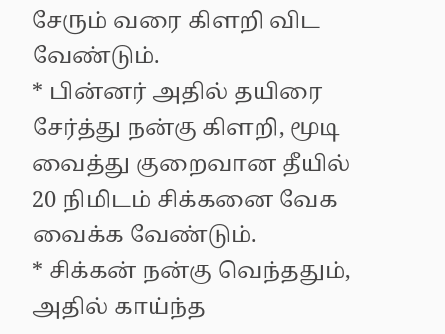சேரும் வரை கிளறி விட வேண்டும்.
* பின்னர் அதில் தயிரை சேர்த்து நன்கு கிளறி, மூடி வைத்து குறைவான தீயில் 20 நிமிடம் சிக்கனை வேக வைக்க வேண்டும்.
* சிக்கன் நன்கு வெந்ததும், அதில் காய்ந்த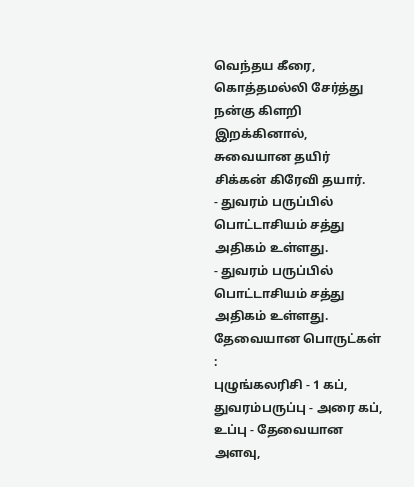வெந்தய கீரை, கொத்தமல்லி சேர்த்து நன்கு கிளறி இறக்கினால், சுவையான தயிர் சிக்கன் கிரேவி தயார்.
- துவரம் பருப்பில் பொட்டாசியம் சத்து அதிகம் உள்ளது.
- துவரம் பருப்பில் பொட்டாசியம் சத்து அதிகம் உள்ளது.
தேவையான பொருட்கள் :
புழுங்கலரிசி - 1 கப்,
துவரம்பருப்பு - அரை கப்,
உப்பு - தேவையான அளவு,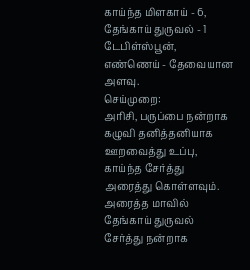காய்ந்த மிளகாய் - 6,
தேங்காய் துருவல் - 1 டேபிள்ஸ்பூன்,
எண்ணெய் - தேவையான அளவு.
செய்முறை:
அரிசி, பருப்பை நன்றாக கழுவி தனித்தனியாக ஊறவைத்து உப்பு, காய்ந்த சேர்த்து அரைத்து கொள்ளவும்.
அரைத்த மாவில் தேங்காய் துருவல் சேர்த்து நன்றாக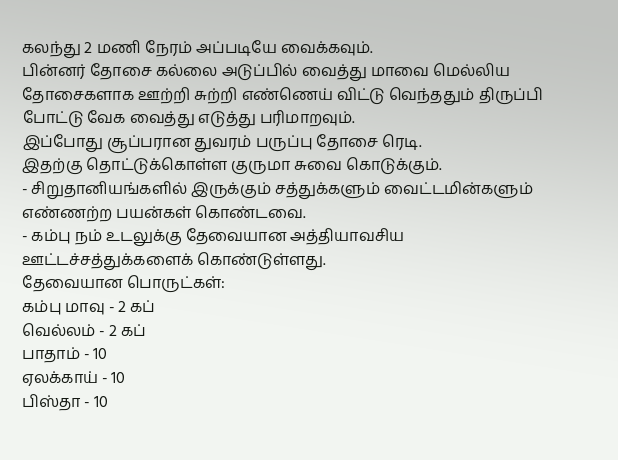கலந்து 2 மணி நேரம் அப்படியே வைக்கவும்.
பின்னர் தோசை கல்லை அடுப்பில் வைத்து மாவை மெல்லிய தோசைகளாக ஊற்றி சுற்றி எண்ணெய் விட்டு வெந்ததும் திருப்பி போட்டு வேக வைத்து எடுத்து பரிமாறவும்.
இப்போது சூப்பரான துவரம் பருப்பு தோசை ரெடி.
இதற்கு தொட்டுக்கொள்ள குருமா சுவை கொடுக்கும்.
- சிறுதானியங்களில் இருக்கும் சத்துக்களும் வைட்டமின்களும் எண்ணற்ற பயன்கள் கொண்டவை.
- கம்பு நம் உடலுக்கு தேவையான அத்தியாவசிய ஊட்டச்சத்துக்களைக் கொண்டுள்ளது.
தேவையான பொருட்கள்:
கம்பு மாவு - 2 கப்
வெல்லம் - 2 கப்
பாதாம் - 10
ஏலக்காய் - 10
பிஸ்தா - 10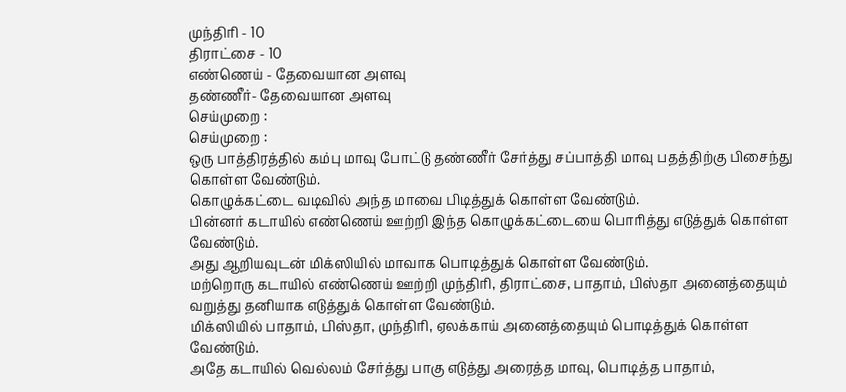முந்திரி - 10
திராட்சை - 10
எண்ணெய் - தேவையான அளவு
தண்ணீர்- தேவையான அளவு
செய்முறை :
செய்முறை :
ஒரு பாத்திரத்தில் கம்பு மாவு போட்டு தண்ணீர் சேர்த்து சப்பாத்தி மாவு பதத்திற்கு பிசைந்து கொள்ள வேண்டும்.
கொழுக்கட்டை வடிவில் அந்த மாவை பிடித்துக் கொள்ள வேண்டும்.
பின்னர் கடாயில் எண்ணெய் ஊற்றி இந்த கொழுக்கட்டையை பொரித்து எடுத்துக் கொள்ள வேண்டும்.
அது ஆறியவுடன் மிக்ஸியில் மாவாக பொடித்துக் கொள்ள வேண்டும்.
மற்றொரு கடாயில் எண்ணெய் ஊற்றி முந்திரி, திராட்சை, பாதாம், பிஸ்தா அனைத்தையும் வறுத்து தனியாக எடுத்துக் கொள்ள வேண்டும்.
மிக்ஸியில் பாதாம், பிஸ்தா, முந்திரி, ஏலக்காய் அனைத்தையும் பொடித்துக் கொள்ள வேண்டும்.
அதே கடாயில் வெல்லம் சேர்த்து பாகு எடுத்து அரைத்த மாவு, பொடித்த பாதாம்,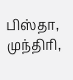பிஸ்தா, முந்திரி,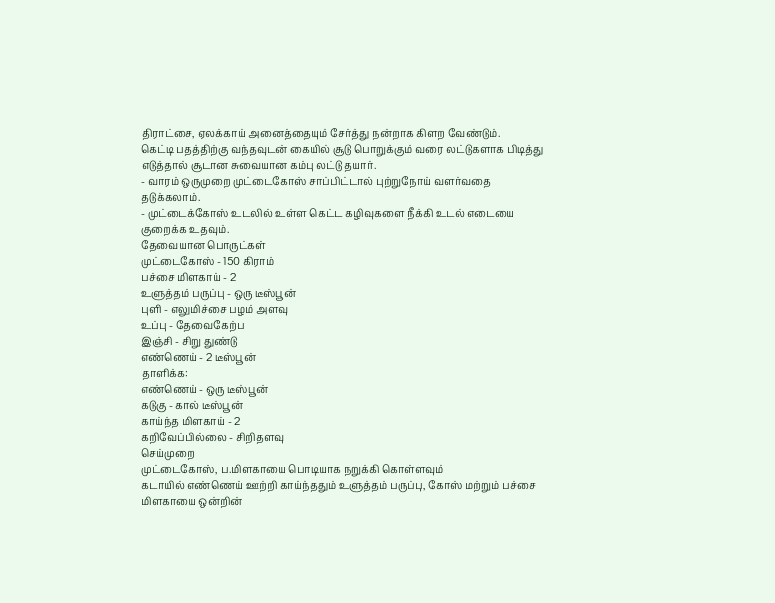திராட்சை, ஏலக்காய் அனைத்தையும் சேர்த்து நன்றாக கிளற வேண்டும்.
கெட்டி பதத்திற்கு வந்தவுடன் கையில் சூடு பொறுக்கும் வரை லட்டுகளாக பிடித்து எடுத்தால் சூடான சுவையான கம்பு லட்டு தயார்.
- வாரம் ஒருமுறை முட்டைகோஸ் சாப்பிட்டால் புற்றுநோய் வளர்வதை தடுக்கலாம்.
- முட்டைக்கோஸ் உடலில் உள்ள கெட்ட கழிவுகளை நீக்கி உடல் எடையை குறைக்க உதவும்.
தேவையான பொருட்கள்
முட்டைகோஸ் - 150 கிராம்
பச்சை மிளகாய் - 2
உளுத்தம் பருப்பு - ஒரு டீஸ்பூன்
புளி - எலுமிச்சை பழம் அளவு
உப்பு - தேவைகேற்ப
இஞ்சி - சிறு துண்டு
எண்ணெய் - 2 டீஸ்பூன்
தாளிக்க:
எண்ணெய் - ஒரு டீஸ்பூன்
கடுகு - கால் டீஸ்பூன்
காய்ந்த மிளகாய் - 2
கறிவேப்பில்லை - சிறிதளவு
செய்முறை
முட்டைகோஸ், ப.மிளகாயை பொடியாக நறுக்கி கொள்ளவும்
கடாயில் எண்ணெய் ஊற்றி காய்ந்ததும் உளுத்தம் பருப்பு, கோஸ் மற்றும் பச்சை மிளகாயை ஒன்றின்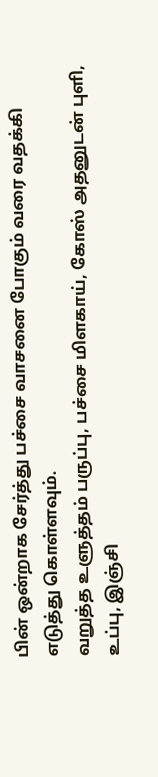பின் ஒன்றாக சேர்த்து பச்சை வாசனை போகும் வரை வதக்கி எடுத்து கொள்ளவும்.
வறுத்த உளுத்தம் பருப்பு, பச்சை மிளகாய், கோஸ் அதனுடன் புளி, உப்பு, இஞ்சி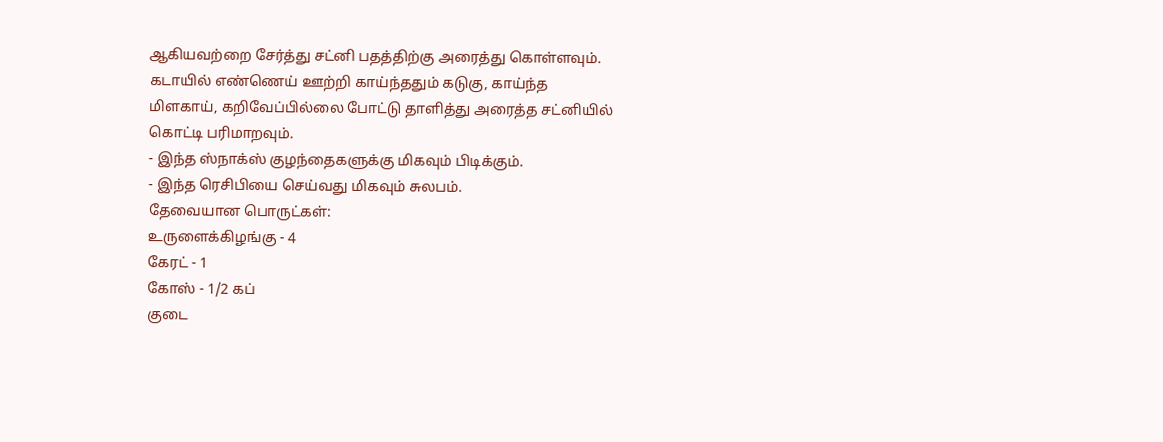ஆகியவற்றை சேர்த்து சட்னி பதத்திற்கு அரைத்து கொள்ளவும்.
கடாயில் எண்ணெய் ஊற்றி காய்ந்ததும் கடுகு, காய்ந்த மிளகாய், கறிவேப்பில்லை போட்டு தாளித்து அரைத்த சட்னியில் கொட்டி பரிமாறவும்.
- இந்த ஸ்நாக்ஸ் குழந்தைகளுக்கு மிகவும் பிடிக்கும்.
- இந்த ரெசிபியை செய்வது மிகவும் சுலபம்.
தேவையான பொருட்கள்:
உருளைக்கிழங்கு - 4
கேரட் - 1
கோஸ் - 1/2 கப்
குடை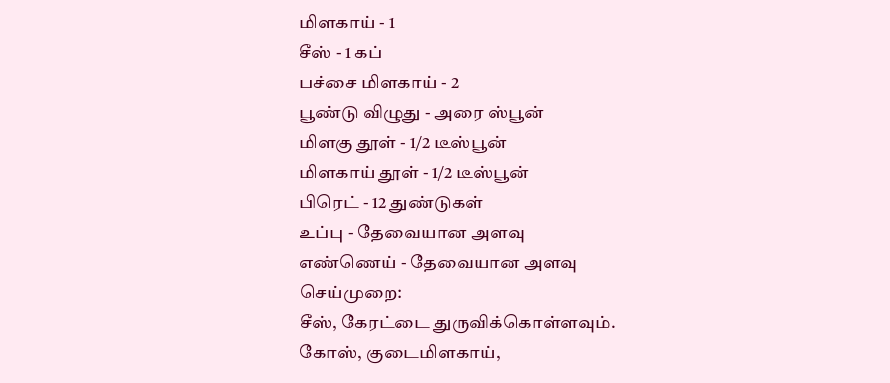மிளகாய் - 1
சீஸ் - 1 கப்
பச்சை மிளகாய் - 2
பூண்டு விழுது - அரை ஸ்பூன்
மிளகு தூள் - 1/2 டீஸ்பூன்
மிளகாய் தூள் - 1/2 டீஸ்பூன்
பிரெட் - 12 துண்டுகள்
உப்பு - தேவையான அளவு
எண்ணெய் - தேவையான அளவு
செய்முறை:
சீஸ், கேரட்டை துருவிக்கொள்ளவும்.
கோஸ், குடைமிளகாய்,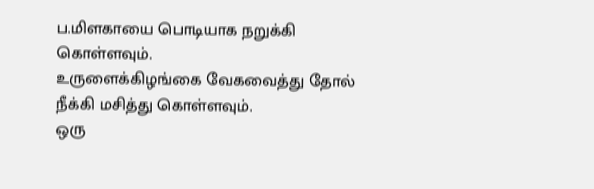ப.மிளகாயை பொடியாக நறுக்கி கொள்ளவும்.
உருளைக்கிழங்கை வேகவைத்து தோல் நீக்கி மசித்து கொள்ளவும்.
ஒரு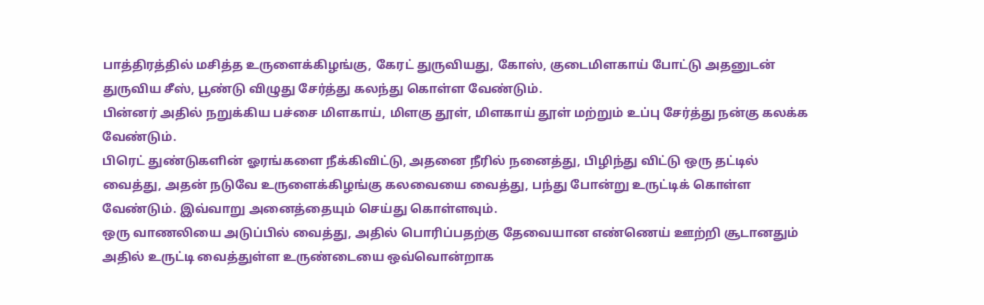பாத்திரத்தில் மசித்த உருளைக்கிழங்கு, கேரட் துருவியது, கோஸ், குடைமிளகாய் போட்டு அதனுடன் துருவிய சீஸ், பூண்டு விழுது சேர்த்து கலந்து கொள்ள வேண்டும்.
பின்னர் அதில் நறுக்கிய பச்சை மிளகாய், மிளகு தூள், மிளகாய் தூள் மற்றும் உப்பு சேர்த்து நன்கு கலக்க வேண்டும்.
பிரெட் துண்டுகளின் ஓரங்களை நீக்கிவிட்டு, அதனை நீரில் நனைத்து, பிழிந்து விட்டு ஒரு தட்டில் வைத்து, அதன் நடுவே உருளைக்கிழங்கு கலவையை வைத்து, பந்து போன்று உருட்டிக் கொள்ள வேண்டும். இவ்வாறு அனைத்தையும் செய்து கொள்ளவும்.
ஒரு வாணலியை அடுப்பில் வைத்து, அதில் பொரிப்பதற்கு தேவையான எண்ணெய் ஊற்றி சூடானதும் அதில் உருட்டி வைத்துள்ள உருண்டையை ஒவ்வொன்றாக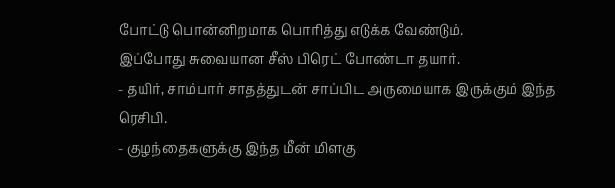போட்டு பொன்னிறமாக பொரித்து எடுக்க வேண்டும்.
இப்போது சுவையான சீஸ் பிரெட் போண்டா தயார்.
- தயிர், சாம்பார் சாதத்துடன் சாப்பிட அருமையாக இருக்கும் இந்த ரெசிபி.
- குழந்தைகளுக்கு இந்த மீன் மிளகு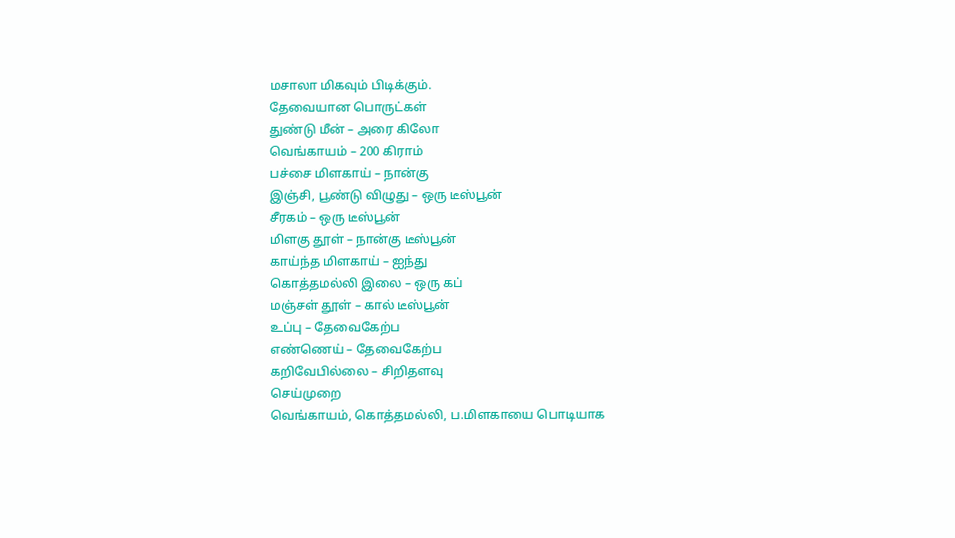மசாலா மிகவும் பிடிக்கும்.
தேவையான பொருட்கள்
துண்டு மீன் – அரை கிலோ
வெங்காயம் – 200 கிராம்
பச்சை மிளகாய் – நான்கு
இஞ்சி, பூண்டு விழுது – ஒரு டீஸ்பூன்
சீரகம் – ஒரு டீஸ்பூன்
மிளகு தூள் – நான்கு டீஸ்பூன்
காய்ந்த மிளகாய் – ஐந்து
கொத்தமல்லி இலை – ஒரு கப்
மஞ்சள் தூள் – கால் டீஸ்பூன்
உப்பு – தேவைகேற்ப
எண்ணெய் – தேவைகேற்ப
கறிவேபில்லை – சிறிதளவு
செய்முறை
வெங்காயம், கொத்தமல்லி, ப.மிளகாயை பொடியாக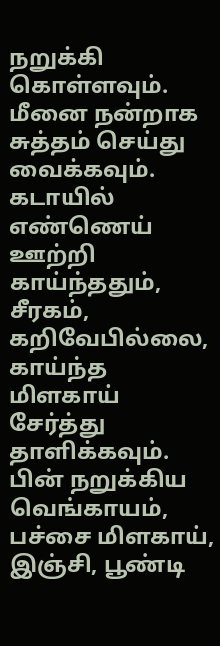நறுக்கி கொள்ளவும்.
மீனை நன்றாக சுத்தம் செய்து வைக்கவும்.
கடாயில் எண்ணெய் ஊற்றி காய்ந்ததும், சீரகம், கறிவேபில்லை, காய்ந்த மிளகாய் சேர்த்து தாளிக்கவும்.
பின் நறுக்கிய வெங்காயம், பச்சை மிளகாய், இஞ்சி, பூண்டி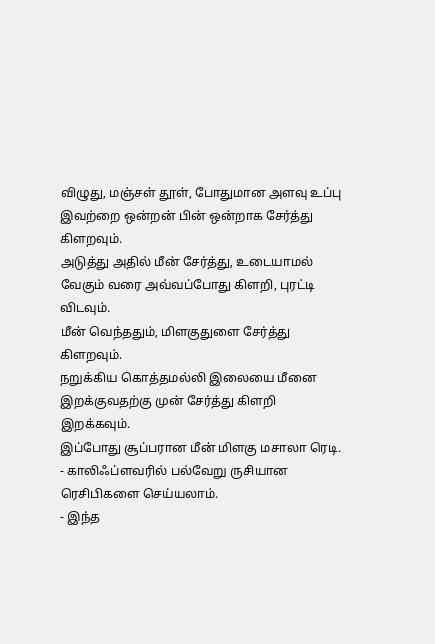விழுது, மஞ்சள் தூள், போதுமான அளவு உப்பு இவற்றை ஒன்றன் பின் ஒன்றாக சேர்த்து கிளறவும்.
அடுத்து அதில் மீன் சேர்த்து, உடையாமல் வேகும் வரை அவ்வப்போது கிளறி, புரட்டி விடவும்.
மீன் வெந்ததும், மிளகுதுளை சேர்த்து கிளறவும்.
நறுக்கிய கொத்தமல்லி இலையை மீனை இறக்குவதற்கு முன் சேர்த்து கிளறி இறக்கவும்.
இப்போது சூப்பரான மீன் மிளகு மசாலா ரெடி.
- காலிஃப்ளவரில் பல்வேறு ருசியான ரெசிபிகளை செய்யலாம்.
- இந்த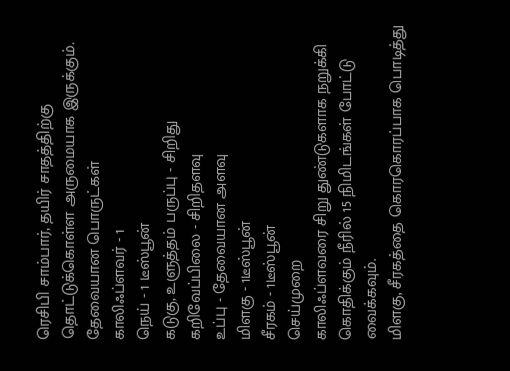ரெசிபி சாம்பார், தயிர் சாதத்திற்கு தொட்டுக்கொள்ள அருமையாக இருக்கும்.
தேவையான பொருட்கள்
காலிஃப்ளவர் - 1
நெய் - 1 டீஸ்பூன்
கடுகு, உளுத்தம் பருப்பு - சிறிது
கறிவேப்பிலை - சிறிதளவு
உப்பு - தேவையான அளவு
மிளகு - 1டீஸ்பூன்
சீரகம் - 1டீஸ்பூன்
செய்முறை
காலிஃப்ளவரை சிறு துண்டுகளாக நறுக்கி கொதிக்கும் நீரில் 15 நிமிடங்கள் போட்டு வைக்கவும்.
மிளகு, சீரகத்தை கொரகொரப்பாக பொடித்து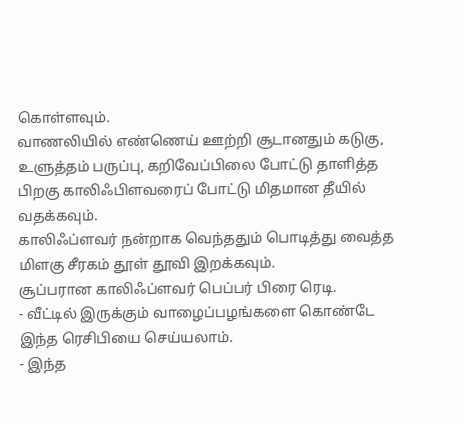கொள்ளவும்.
வாணலியில் எண்ணெய் ஊற்றி சூடானதும் கடுகு, உளுத்தம் பருப்பு, கறிவேப்பிலை போட்டு தாளித்த பிறகு காலிஃபிளவரைப் போட்டு மிதமான தீயில் வதக்கவும்.
காலிஃப்ளவர் நன்றாக வெந்ததும் பொடித்து வைத்த மிளகு சீரகம் தூள் தூவி இறக்கவும்.
சூப்பரான காலிஃப்ளவர் பெப்பர் பிரை ரெடி.
- வீட்டில் இருக்கும் வாழைப்பழங்களை கொண்டே இந்த ரெசிபியை செய்யலாம்.
- இந்த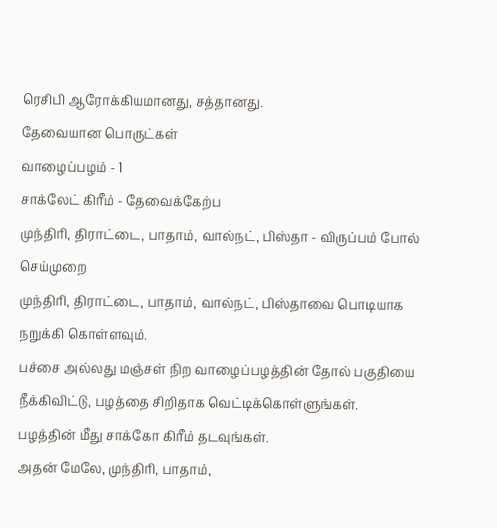ரெசிபி ஆரோக்கியமானது, சத்தானது.
தேவையான பொருட்கள்
வாழைப்பழம் - 1
சாக்லேட் கிரீம் - தேவைக்கேற்ப
முந்திரி, திராட்டை, பாதாம், வால்நட், பிஸ்தா - விருப்பம் போல்
செய்முறை
முந்திரி, திராட்டை, பாதாம், வால்நட், பிஸ்தாவை பொடியாக நறுக்கி கொள்ளவும்.
பச்சை அல்லது மஞ்சள் நிற வாழைப்பழத்தின் தோல் பகுதியை நீக்கிவிட்டு, பழத்தை சிறிதாக வெட்டிக்கொள்ளுங்கள்.
பழத்தின் மீது சாக்கோ கிரீம் தடவுங்கள்.
அதன் மேலே, முந்திரி, பாதாம்,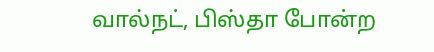வால்நட், பிஸ்தா போன்ற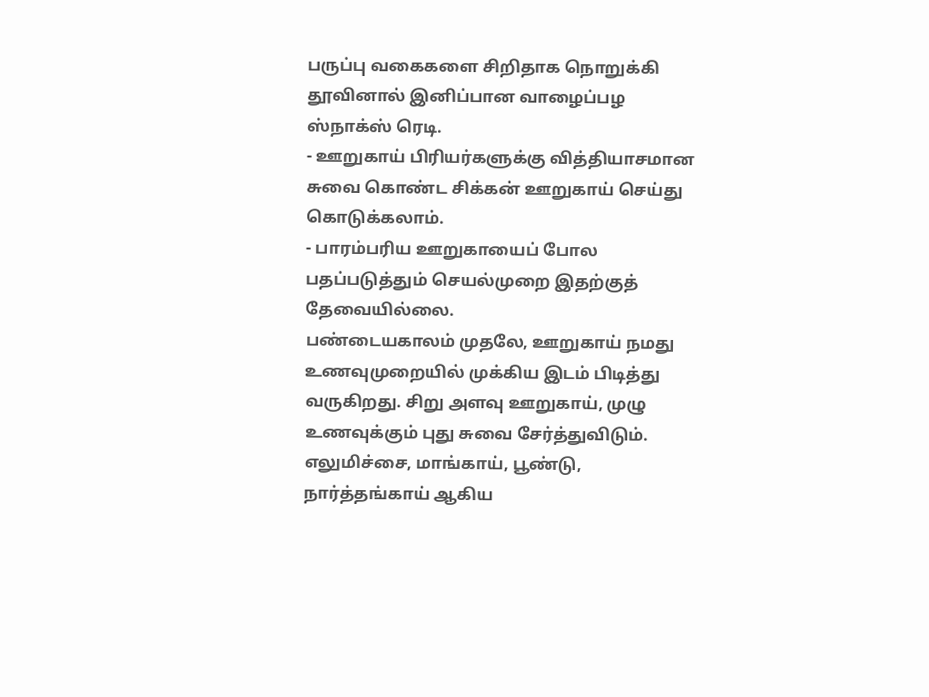பருப்பு வகைகளை சிறிதாக நொறுக்கி தூவினால் இனிப்பான வாழைப்பழ ஸ்நாக்ஸ் ரெடி.
- ஊறுகாய் பிரியர்களுக்கு வித்தியாசமான சுவை கொண்ட சிக்கன் ஊறுகாய் செய்து கொடுக்கலாம்.
- பாரம்பரிய ஊறுகாயைப் போல பதப்படுத்தும் செயல்முறை இதற்குத் தேவையில்லை.
பண்டையகாலம் முதலே, ஊறுகாய் நமது உணவுமுறையில் முக்கிய இடம் பிடித்து வருகிறது. சிறு அளவு ஊறுகாய், முழு உணவுக்கும் புது சுவை சேர்த்துவிடும். எலுமிச்சை, மாங்காய், பூண்டு, நார்த்தங்காய் ஆகிய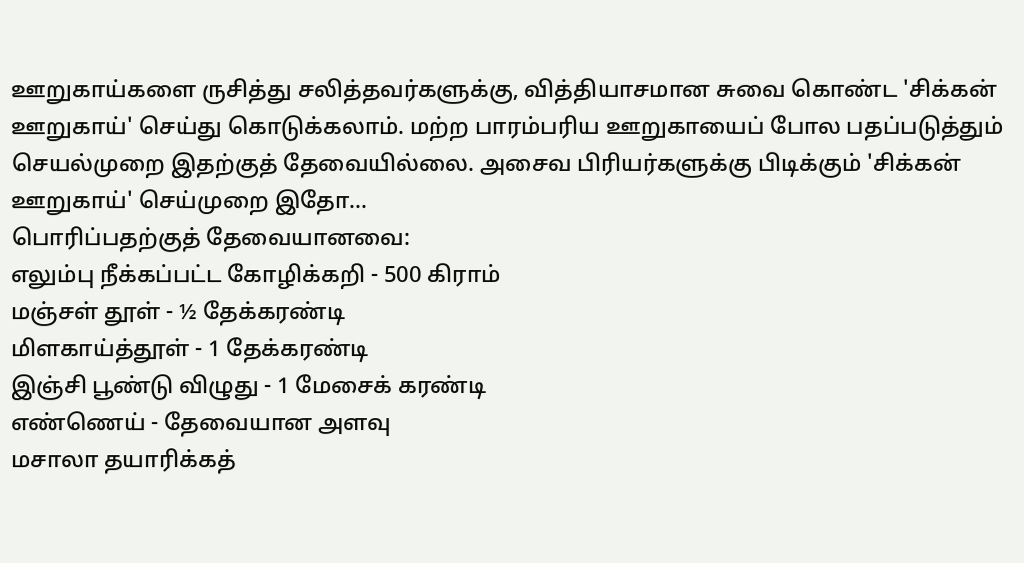ஊறுகாய்களை ருசித்து சலித்தவர்களுக்கு, வித்தியாசமான சுவை கொண்ட 'சிக்கன் ஊறுகாய்' செய்து கொடுக்கலாம். மற்ற பாரம்பரிய ஊறுகாயைப் போல பதப்படுத்தும் செயல்முறை இதற்குத் தேவையில்லை. அசைவ பிரியர்களுக்கு பிடிக்கும் 'சிக்கன் ஊறுகாய்' செய்முறை இதோ...
பொரிப்பதற்குத் தேவையானவை:
எலும்பு நீக்கப்பட்ட கோழிக்கறி - 500 கிராம்
மஞ்சள் தூள் - ½ தேக்கரண்டி
மிளகாய்த்தூள் - 1 தேக்கரண்டி
இஞ்சி பூண்டு விழுது - 1 மேசைக் கரண்டி
எண்ணெய் - தேவையான அளவு
மசாலா தயாரிக்கத்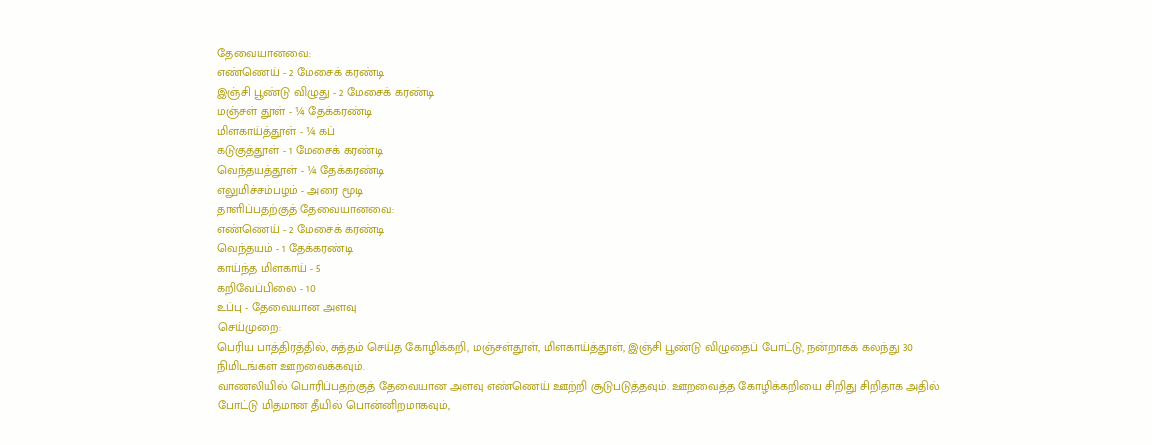தேவையானவை:
எண்ணெய் - 2 மேசைக் கரண்டி
இஞ்சி பூண்டு விழுது - 2 மேசைக் கரண்டி
மஞ்சள் தூள் - ¼ தேக்கரண்டி
மிளகாய்த்தூள் - ¼ கப்
கடுகுத்தூள் - 1 மேசைக் கரண்டி
வெந்தயத்தூள் - ¼ தேக்கரண்டி
எலுமிச்சம்பழம் - அரை மூடி
தாளிப்பதற்குத் தேவையானவை:
எண்ணெய் - 2 மேசைக் கரண்டி
வெந்தயம் - 1 தேக்கரண்டி
காய்ந்த மிளகாய் - 5
கறிவேப்பிலை - 10
உப்பு - தேவையான அளவு
செய்முறை:
பெரிய பாத்திரத்தில், சுத்தம் செய்த கோழிக்கறி, மஞ்சள்தூள், மிளகாய்த்தூள், இஞ்சி பூண்டு விழுதைப் போட்டு, நன்றாகக் கலந்து 30 நிமிடங்கள் ஊறவைக்கவும்.
வாணலியில் பொரிப்பதற்குத் தேவையான அளவு எண்ணெய் ஊற்றி சூடுபடுத்தவும். ஊறவைத்த கோழிக்கறியை சிறிது சிறிதாக அதில் போட்டு மிதமான தீயில் பொன்னிறமாகவும்,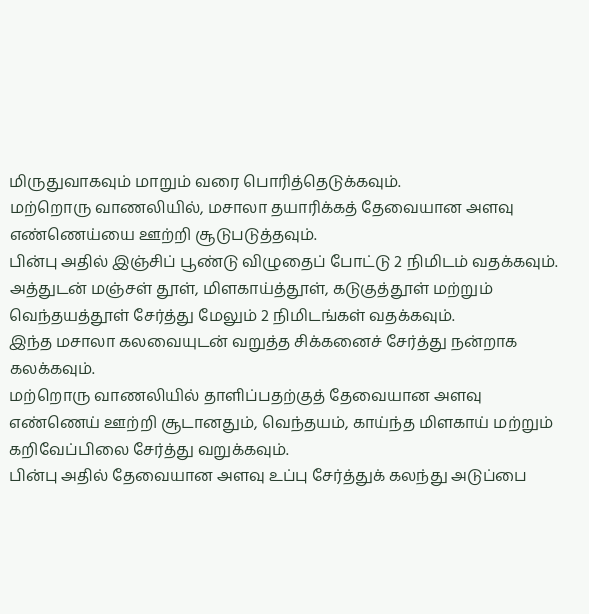மிருதுவாகவும் மாறும் வரை பொரித்தெடுக்கவும்.
மற்றொரு வாணலியில், மசாலா தயாரிக்கத் தேவையான அளவு எண்ணெய்யை ஊற்றி சூடுபடுத்தவும்.
பின்பு அதில் இஞ்சிப் பூண்டு விழுதைப் போட்டு 2 நிமிடம் வதக்கவும்.
அத்துடன் மஞ்சள் தூள், மிளகாய்த்தூள், கடுகுத்தூள் மற்றும் வெந்தயத்தூள் சேர்த்து மேலும் 2 நிமிடங்கள் வதக்கவும்.
இந்த மசாலா கலவையுடன் வறுத்த சிக்கனைச் சேர்த்து நன்றாக கலக்கவும்.
மற்றொரு வாணலியில் தாளிப்பதற்குத் தேவையான அளவு எண்ணெய் ஊற்றி சூடானதும், வெந்தயம், காய்ந்த மிளகாய் மற்றும் கறிவேப்பிலை சேர்த்து வறுக்கவும்.
பின்பு அதில் தேவையான அளவு உப்பு சேர்த்துக் கலந்து அடுப்பை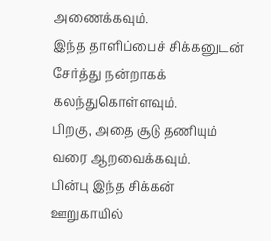அணைக்கவும்.
இந்த தாளிப்பைச் சிக்கனுடன் சேர்த்து நன்றாகக் கலந்துகொள்ளவும்.
பிறகு, அதை சூடு தணியும் வரை ஆறவைக்கவும்.
பின்பு இந்த சிக்கன் ஊறுகாயில்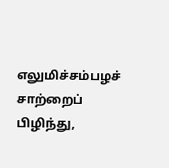எலுமிச்சம்பழச் சாற்றைப் பிழிந்து,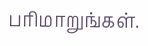பரிமாறுங்கள்.